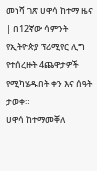መነሻ ገጽ ሀዋሳ ከተማ ዜና | በ12ኛው ሳምንት የኢትዮጵያ ፕሪሚየር ሊግ የተሰረዙት 4ጨዋታዎች የሚካሄዱበት ቀን እና ሰዓት ታወቀ።
ሀዋሳ ከተማመቐለ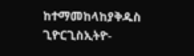ከተማመከላከያቅዱስ ጊዮርጊስኢትዮ-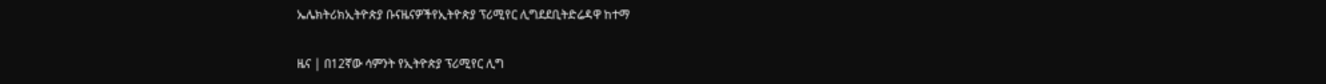ኤሌክትሪክኢትዮጵያ ቡናዜናዎችየኢትዮጵያ ፕሪሚየር ሊግደደቢትድሬዳዋ ከተማ

ዜና | በ12ኛው ሳምንት የኢትዮጵያ ፕሪሚየር ሊግ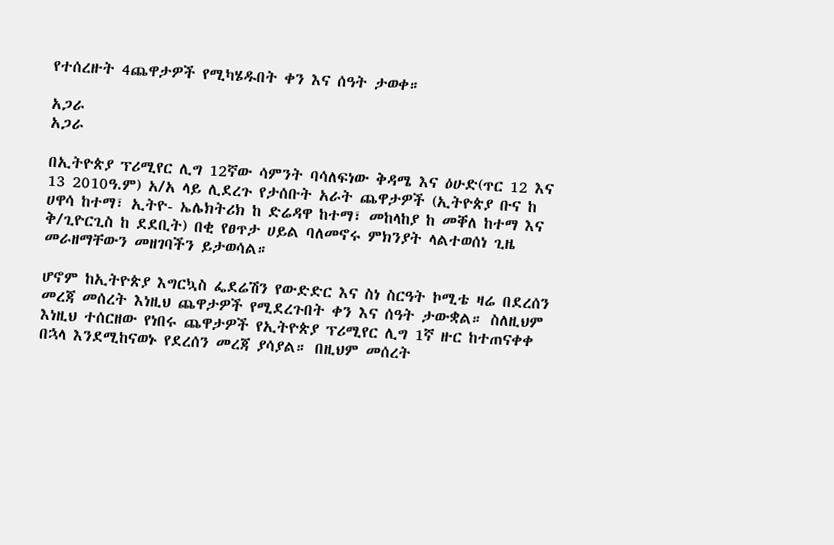የተሰረዙት 4ጨዋታዎች የሚካሄዱበት ቀን እና ሰዓት ታወቀ።

አጋራ
አጋራ

በኢትዮጵያ ፕሪሚየር ሊግ 12ኛው ሳምንት ባሳለፍነው ቅዳሜ እና ዕሁድ(ጥር 12 እና 13 2010ዓ.ም) አ/አ ላይ ሊደረጉ የታሰቡት አራት ጨዋታዎች (ኢትዮጵያ ቡና ከ ሀዋሳ ከተማ፣ ኢትዮ- ኤሌክትሪክ ከ ድሬዳዋ ከተማ፣ መከላከያ ከ መቐለ ከተማ እና ቅ/ጊዮርጊስ ከ ደደቢት) በቂ የፀጥታ ሀይል ባለመኖሩ ምክንያት ላልተወሰነ ጊዜ መራዘማቸውን መዘገባችን ይታወሳል።

ሆኖም ከኢትዮጵያ እግርኳስ ፌደሬሽን የውድድር እና ስነ ስርዓት ኮሚቴ ዛሬ በደረሰን መረጃ መሰረት እነዚህ ጨዋታዎች የሚደረጉበት ቀን እና ሰዓት ታውቋል። ስለዚህም እነዚህ ተሰርዘው የነበሩ ጨዋታዎች የኢትዮጵያ ፕሪሚየር ሊግ 1ኛ ዙር ከተጠናቀቀ በኋላ እንደሚከናወኑ የደረሰን መረጃ ያሳያል። በዚህም መሰረት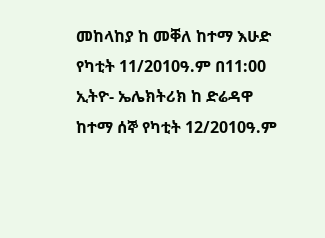መከላከያ ከ መቐለ ከተማ እሁድ የካቲት 11/2010ዓ.ም በ11:00 ኢትዮ- ኤሌክትሪክ ከ ድሬዳዋ ከተማ ሰኞ የካቲት 12/2010ዓ.ም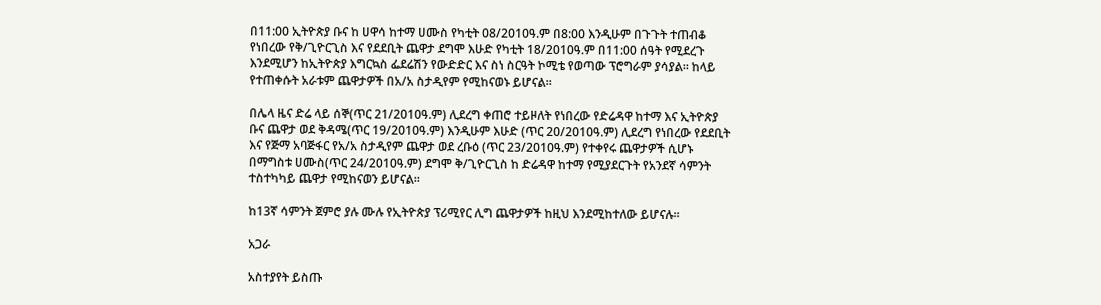በ11:00 ኢትዮጵያ ቡና ከ ሀዋሳ ከተማ ሀሙስ የካቲት 08/2010ዓ.ም በ8:00 እንዲሁም በጉጉት ተጠብቆ የነበረው የቅ/ጊዮርጊስ እና የደደቢት ጨዋታ ደግሞ እሁድ የካቲት 18/2010ዓ.ም በ11:00 ሰዓት የሚደረጉ እንደሚሆን ከኢትዮጵያ እግርኳስ ፌደሬሽን የውድድር እና ስነ ስርዓት ኮሚቴ የወጣው ፕሮግራም ያሳያል። ከላይ የተጠቀሱት አራቱም ጨዋታዎች በአ/አ ስታዲየም የሚከናወኑ ይሆናል።

በሌላ ዜና ድሬ ላይ ሰኞ(ጥር 21/2010ዓ.ም) ሊደረግ ቀጠሮ ተይዞለት የነበረው የድሬዳዋ ከተማ እና ኢትዮጵያ ቡና ጨዋታ ወደ ቅዳሜ(ጥር 19/2010ዓ.ም) እንዲሁም እሁድ (ጥር 20/2010ዓ.ም) ሊደረግ የነበረው የደደቢት እና የጅማ አባጅፋር የአ/አ ስታዲየም ጨዋታ ወደ ረቡዕ (ጥር 23/2010ዓ.ም) የተቀየሩ ጨዋታዎች ሲሆኑ በማግስቱ ሀሙስ(ጥር 24/2010ዓ.ም) ደግሞ ቅ/ጊዮርጊስ ከ ድሬዳዋ ከተማ የሚያደርጉት የአንደኛ ሳምንት ተስተካካይ ጨዋታ የሚከናወን ይሆናል።

ከ13ኛ ሳምንት ጀምሮ ያሉ ሙሉ የኢትዮጵያ ፕሪሚየር ሊግ ጨዋታዎች ከዚህ እንደሚከተለው ይሆናሉ።

አጋራ

አስተያየት ይስጡ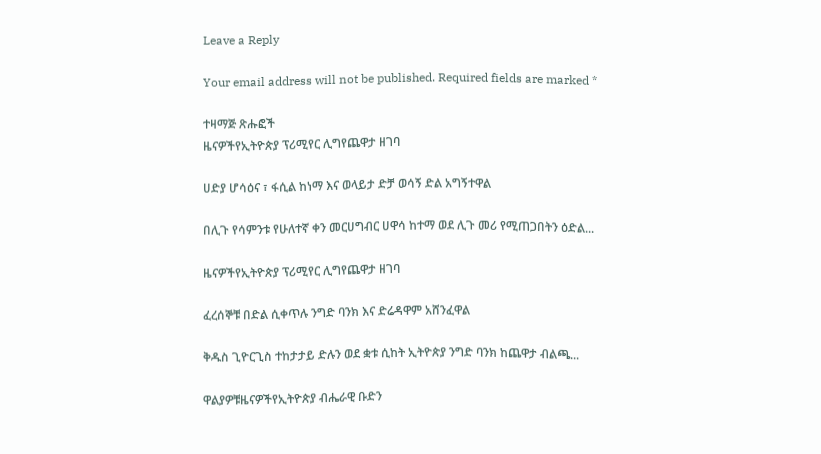Leave a Reply

Your email address will not be published. Required fields are marked *

ተዛማጅ ጽሑፎች
ዜናዎችየኢትዮጵያ ፕሪሚየር ሊግየጨዋታ ዘገባ

ሀድያ ሆሳዕና ፣ ፋሲል ከነማ እና ወላይታ ድቻ ወሳኝ ድል አግኝተዋል

በሊጉ የሳምንቱ የሁለተኛ ቀን መርሀግብር ሀዋሳ ከተማ ወደ ሊጉ መሪ የሚጠጋበትን ዕድል...

ዜናዎችየኢትዮጵያ ፕሪሚየር ሊግየጨዋታ ዘገባ

ፈረሰኞቹ በድል ሲቀጥሉ ንግድ ባንክ እና ድሬዳዋም አሸንፈዋል

ቅዱስ ጊዮርጊስ ተከታታይ ድሉን ወደ ቋቱ ሲከት ኢትዮጵያ ንግድ ባንክ ከጨዋታ ብልጫ...

ዋልያዎቹዜናዎችየኢትዮጵያ ብሔራዊ ቡድን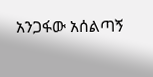አንጋፋው አሰልጣኝ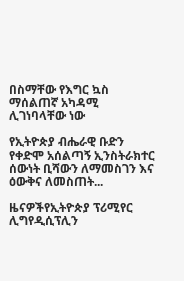በስማቸው የእግር ኳስ ማሰልጠኛ አካዳሚ ሊገነባላቸው ነው

የኢትዮጵያ ብሔራዊ ቡድን የቀድሞ አሰልጣኝ ኢንስትራክተር ሰውነት ቢሻውን ለማመስገን እና ዕውቅና ለመስጠት...

ዜናዎችየኢትዮጵያ ፕሪሚየር ሊግየዲሲፕሊን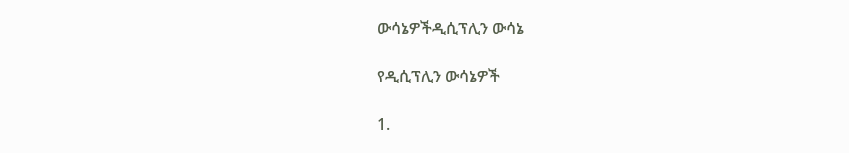ውሳኔዎችዲሲፕሊን ውሳኔ

የዲሲፕሊን ውሳኔዎች

1.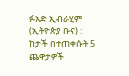ፉአድ ኢብራሂም (ኢትዮጵያ ቡና) : ከታች በተጠቀሱት 5 ጨዋታዎች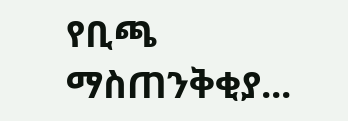የቢጫ ማስጠንቅቂያ...